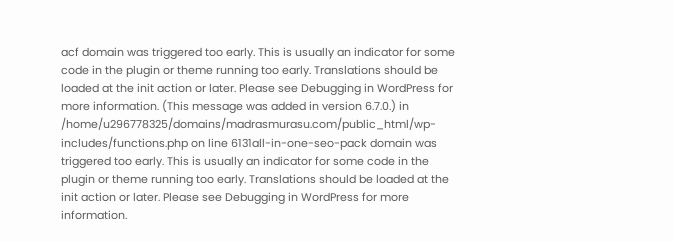acf domain was triggered too early. This is usually an indicator for some code in the plugin or theme running too early. Translations should be loaded at the init action or later. Please see Debugging in WordPress for more information. (This message was added in version 6.7.0.) in /home/u296778325/domains/madrasmurasu.com/public_html/wp-includes/functions.php on line 6131all-in-one-seo-pack domain was triggered too early. This is usually an indicator for some code in the plugin or theme running too early. Translations should be loaded at the init action or later. Please see Debugging in WordPress for more information.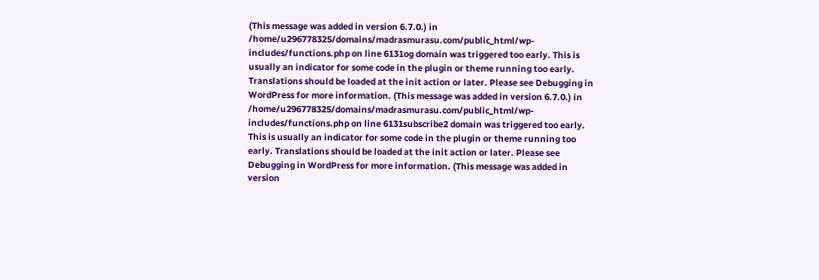(This message was added in version 6.7.0.) in /home/u296778325/domains/madrasmurasu.com/public_html/wp-includes/functions.php on line 6131og domain was triggered too early. This is usually an indicator for some code in the plugin or theme running too early. Translations should be loaded at the init action or later. Please see Debugging in WordPress for more information. (This message was added in version 6.7.0.) in /home/u296778325/domains/madrasmurasu.com/public_html/wp-includes/functions.php on line 6131subscribe2 domain was triggered too early. This is usually an indicator for some code in the plugin or theme running too early. Translations should be loaded at the init action or later. Please see Debugging in WordPress for more information. (This message was added in version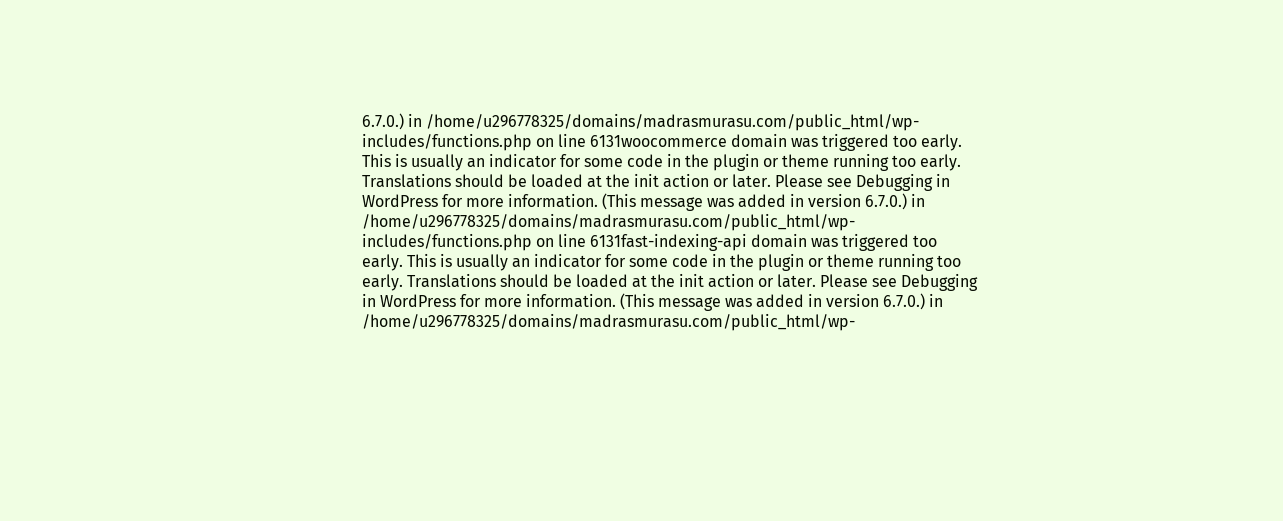6.7.0.) in /home/u296778325/domains/madrasmurasu.com/public_html/wp-includes/functions.php on line 6131woocommerce domain was triggered too early. This is usually an indicator for some code in the plugin or theme running too early. Translations should be loaded at the init action or later. Please see Debugging in WordPress for more information. (This message was added in version 6.7.0.) in /home/u296778325/domains/madrasmurasu.com/public_html/wp-includes/functions.php on line 6131fast-indexing-api domain was triggered too early. This is usually an indicator for some code in the plugin or theme running too early. Translations should be loaded at the init action or later. Please see Debugging in WordPress for more information. (This message was added in version 6.7.0.) in /home/u296778325/domains/madrasmurasu.com/public_html/wp-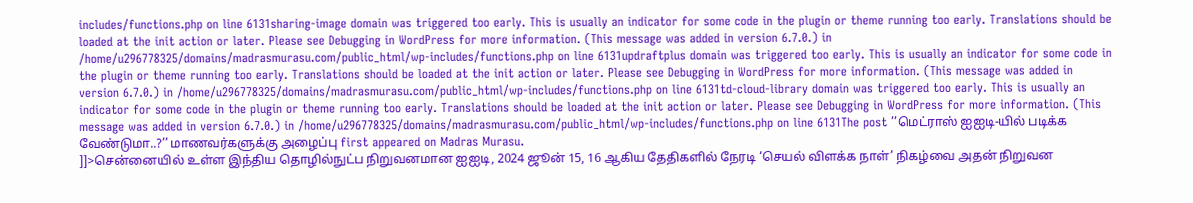includes/functions.php on line 6131sharing-image domain was triggered too early. This is usually an indicator for some code in the plugin or theme running too early. Translations should be loaded at the init action or later. Please see Debugging in WordPress for more information. (This message was added in version 6.7.0.) in /home/u296778325/domains/madrasmurasu.com/public_html/wp-includes/functions.php on line 6131updraftplus domain was triggered too early. This is usually an indicator for some code in the plugin or theme running too early. Translations should be loaded at the init action or later. Please see Debugging in WordPress for more information. (This message was added in version 6.7.0.) in /home/u296778325/domains/madrasmurasu.com/public_html/wp-includes/functions.php on line 6131td-cloud-library domain was triggered too early. This is usually an indicator for some code in the plugin or theme running too early. Translations should be loaded at the init action or later. Please see Debugging in WordPress for more information. (This message was added in version 6.7.0.) in /home/u296778325/domains/madrasmurasu.com/public_html/wp-includes/functions.php on line 6131The post ’’மெட்ராஸ் ஐஐடி-யில் படிக்க வேண்டுமா..?’’ மாணவர்களுக்கு அழைப்பு first appeared on Madras Murasu.
]]>சென்னையில் உள்ள இந்திய தொழில்நுட்ப நிறுவனமான ஐஐடி, 2024 ஜூன் 15, 16 ஆகிய தேதிகளில் நேரடி ‘செயல் விளக்க நாள்’ நிகழ்வை அதன் நிறுவன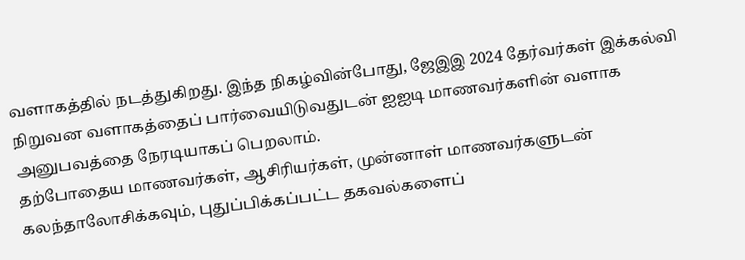வளாகத்தில் நடத்துகிறது. இந்த நிகழ்வின்போது, ஜேஇஇ 2024 தேர்வர்கள் இக்கல்வி நிறுவன வளாகத்தைப் பார்வையிடுவதுடன் ஐஐடி மாணவர்களின் வளாக அனுபவத்தை நேரடியாகப் பெறலாம்.
தற்போதைய மாணவர்கள், ஆசிரியர்கள், முன்னாள் மாணவர்களுடன் கலந்தாலோசிக்கவும், புதுப்பிக்கப்பட்ட தகவல்களைப்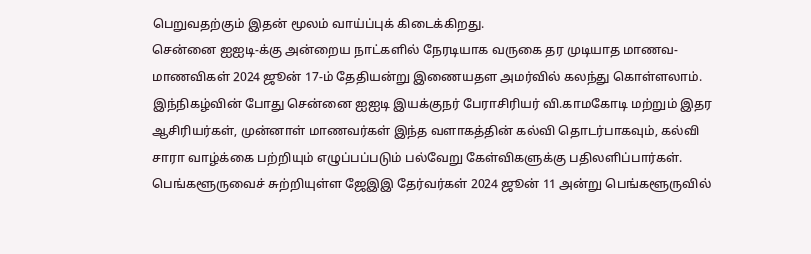பெறுவதற்கும் இதன் மூலம் வாய்ப்புக் கிடைக்கிறது.
சென்னை ஐஐடி-க்கு அன்றைய நாட்களில் நேரடியாக வருகை தர முடியாத மாணவ-மாணவிகள் 2024 ஜூன் 17-ம் தேதியன்று இணையதள அமர்வில் கலந்து கொள்ளலாம். இந்நிகழ்வின் போது சென்னை ஐஐடி இயக்குநர் பேராசிரியர் வி.காமகோடி மற்றும் இதர ஆசிரியர்கள், முன்னாள் மாணவர்கள் இந்த வளாகத்தின் கல்வி தொடர்பாகவும், கல்வி சாரா வாழ்க்கை பற்றியும் எழுப்பப்படும் பல்வேறு கேள்விகளுக்கு பதிலளிப்பார்கள்.
பெங்களூருவைச் சுற்றியுள்ள ஜேஇஇ தேர்வர்கள் 2024 ஜூன் 11 அன்று பெங்களூருவில்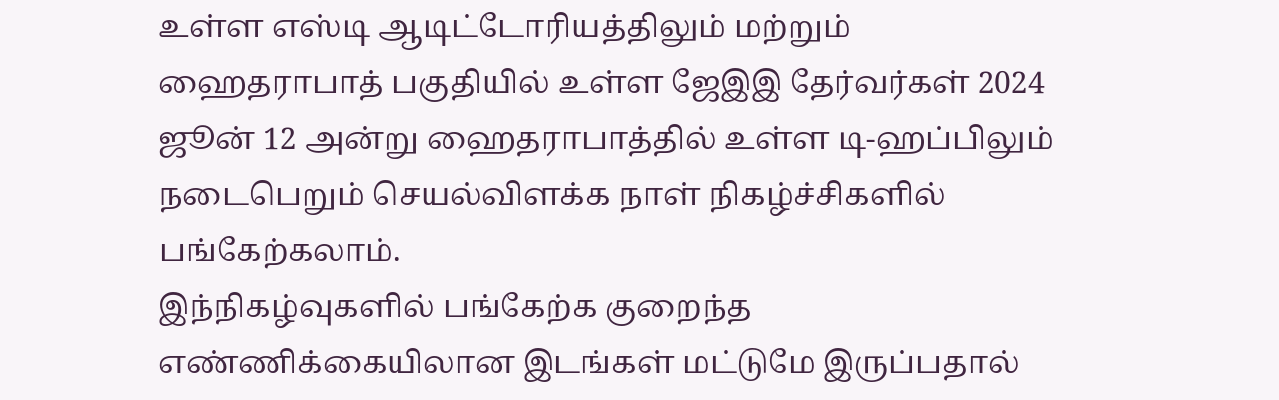உள்ள எஸ்டி ஆடிட்டோரியத்திலும் மற்றும் ஹைதராபாத் பகுதியில் உள்ள ஜேஇஇ தேர்வர்கள் 2024 ஜூன் 12 அன்று ஹைதராபாத்தில் உள்ள டி-ஹப்பிலும் நடைபெறும் செயல்விளக்க நாள் நிகழ்ச்சிகளில் பங்கேற்கலாம்.
இந்நிகழ்வுகளில் பங்கேற்க குறைந்த எண்ணிக்கையிலான இடங்கள் மட்டுமே இருப்பதால்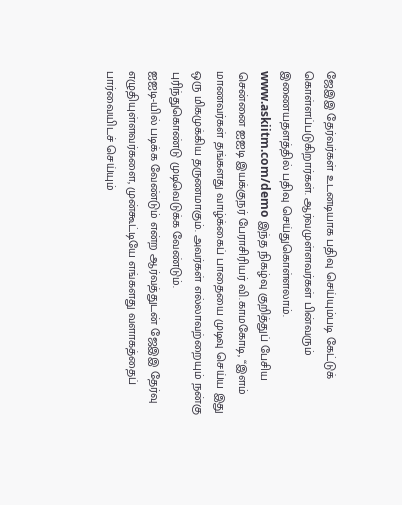ஜேஇஇ தேர்வர்கள் உடனடியாக பதிவு செய்யும்படி கேட்டுக் கொள்ளப்படுகிறார்கள். ஆர்வமுள்ளவர்கள் பின்வரும் இணையதளத்தில் பதிவு செய்துகொள்ளலாம். www.askiitm.com/demo இந்த நிகழ்வு குறித்துப் பேசிய சென்னை ஐஐடி இயக்குநர் பேராசிரியர் வி.காமகோடி, “இளம் மாணவர்கள் தங்களது வாழ்க்கைப் பாதையை முடிவு செய்ய இது ஒரு மிகமுக்கிய தருணமாகும். அவர்கள் எல்லாவற்றையும் நன்கு புரிந்துகொண்டு முடிவெடுக்க வேண்டும்.
ஐஐடி-யில் படிக்க வேண்டும் என்ற ஆர்வத்துடன் ஜேஇஇ தேர்வு எழுதியுள்ளவர்களை, முன்கூட்டியே எங்களது வளாகத்தைப் பார்வையிடச் செய்யும்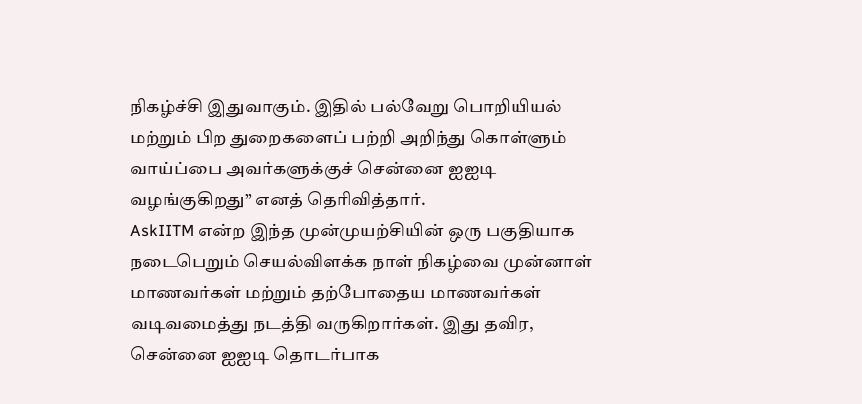நிகழ்ச்சி இதுவாகும். இதில் பல்வேறு பொறியியல் மற்றும் பிற துறைகளைப் பற்றி அறிந்து கொள்ளும் வாய்ப்பை அவர்களுக்குச் சென்னை ஐஐடி வழங்குகிறது” எனத் தெரிவித்தார்.
AskIITM என்ற இந்த முன்முயற்சியின் ஒரு பகுதியாக நடைபெறும் செயல்விளக்க நாள் நிகழ்வை முன்னாள் மாணவர்கள் மற்றும் தற்போதைய மாணவர்கள் வடிவமைத்து நடத்தி வருகிறார்கள். இது தவிர, சென்னை ஐஐடி தொடர்பாக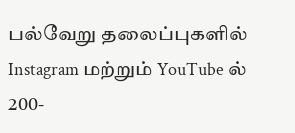பல்வேறு தலைப்புகளில் Instagram மற்றும் YouTube ல் 200-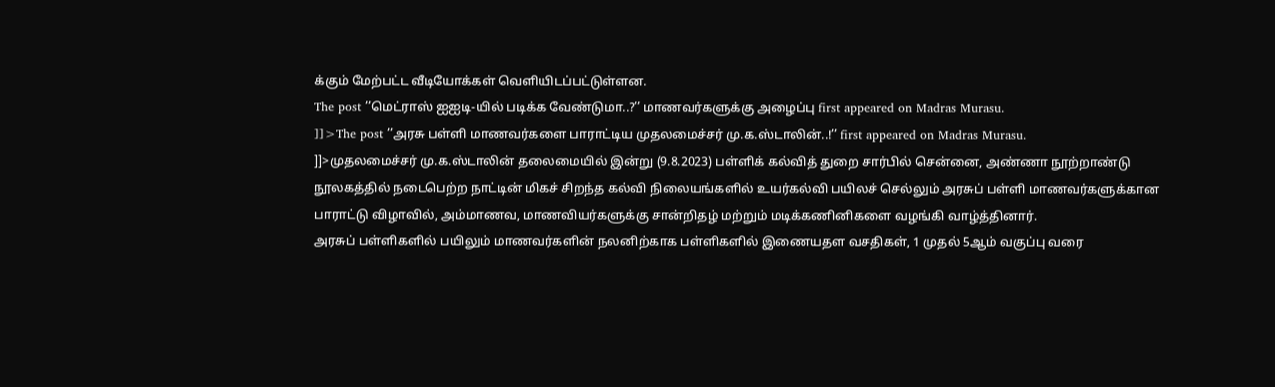க்கும் மேற்பட்ட வீடியோக்கள் வெளியிடப்பட்டுள்ளன.
The post ’’மெட்ராஸ் ஐஐடி-யில் படிக்க வேண்டுமா..?’’ மாணவர்களுக்கு அழைப்பு first appeared on Madras Murasu.
]]>The post ’’அரசு பள்ளி மாணவர்களை பாராட்டிய முதலமைச்சர் மு.க.ஸ்டாலின்..!’’ first appeared on Madras Murasu.
]]>முதலமைச்சர் மு.க.ஸ்டாலின் தலைமையில் இன்று (9.8.2023) பள்ளிக் கல்வித் துறை சார்பில் சென்னை, அண்ணா நூற்றாண்டு நூலகத்தில் நடைபெற்ற நாட்டின் மிகச் சிறந்த கல்வி நிலையங்களில் உயர்கல்வி பயிலச் செல்லும் அரசுப் பள்ளி மாணவர்களுக்கான பாராட்டு விழாவில், அம்மாணவ, மாணவியர்களுக்கு சான்றிதழ் மற்றும் மடிக்கணினிகளை வழங்கி வாழ்த்தினார்.
அரசுப் பள்ளிகளில் பயிலும் மாணவர்களின் நலனிற்காக பள்ளிகளில் இணையதள வசதிகள், 1 முதல் 5ஆம் வகுப்பு வரை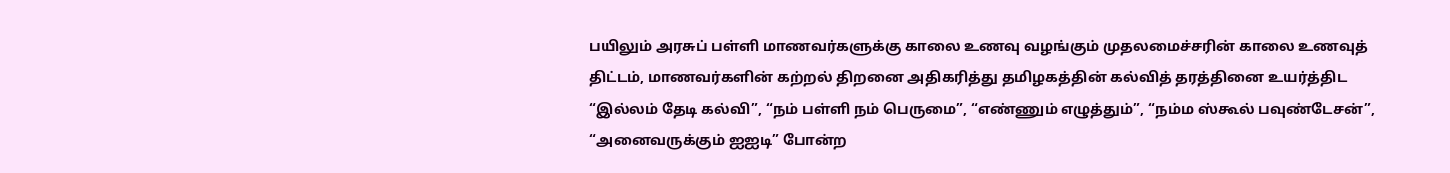பயிலும் அரசுப் பள்ளி மாணவர்களுக்கு காலை உணவு வழங்கும் முதலமைச்சரின் காலை உணவுத் திட்டம், மாணவர்களின் கற்றல் திறனை அதிகரித்து தமிழகத்தின் கல்வித் தரத்தினை உயர்த்திட “இல்லம் தேடி கல்வி”, “நம் பள்ளி நம் பெருமை”, “எண்ணும் எழுத்தும்”, “நம்ம ஸ்கூல் பவுண்டேசன்”, “அனைவருக்கும் ஐஐடி” போன்ற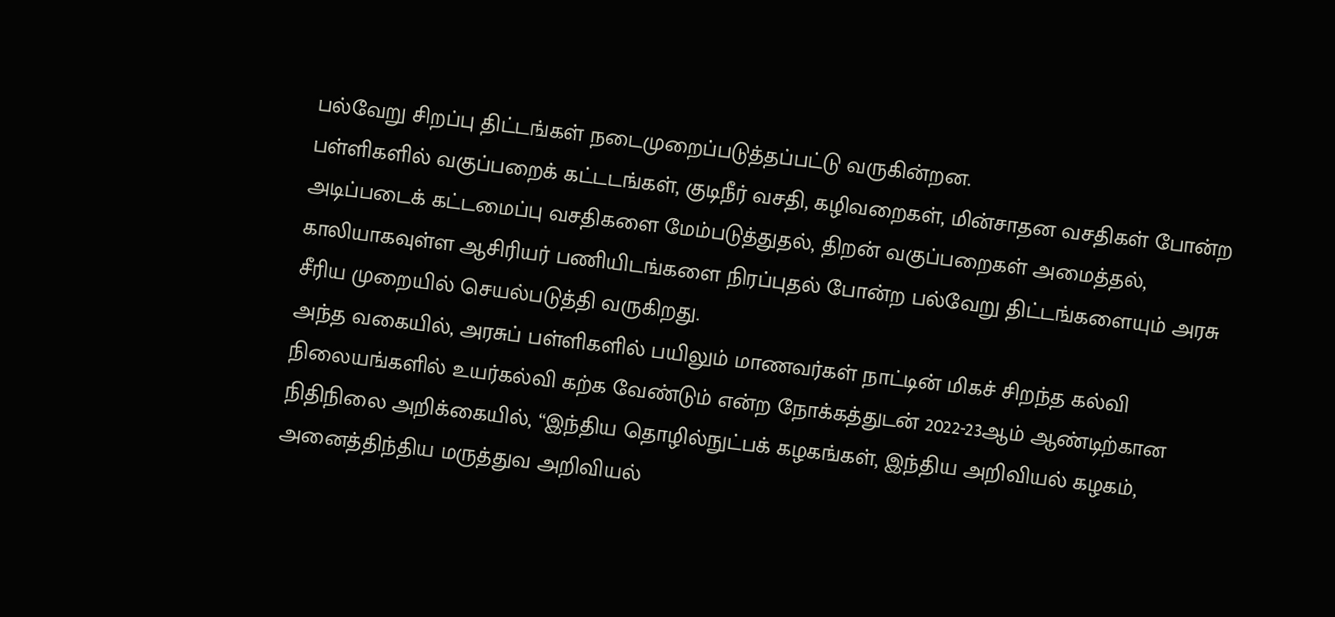பல்வேறு சிறப்பு திட்டங்கள் நடைமுறைப்படுத்தப்பட்டு வருகின்றன.
பள்ளிகளில் வகுப்பறைக் கட்டடங்கள், குடிநீர் வசதி, கழிவறைகள், மின்சாதன வசதிகள் போன்ற அடிப்படைக் கட்டமைப்பு வசதிகளை மேம்படுத்துதல், திறன் வகுப்பறைகள் அமைத்தல், காலியாகவுள்ள ஆசிரியர் பணியிடங்களை நிரப்புதல் போன்ற பல்வேறு திட்டங்களையும் அரசு சீரிய முறையில் செயல்படுத்தி வருகிறது.
அந்த வகையில், அரசுப் பள்ளிகளில் பயிலும் மாணவர்கள் நாட்டின் மிகச் சிறந்த கல்வி நிலையங்களில் உயர்கல்வி கற்க வேண்டும் என்ற நோக்கத்துடன் 2022-23ஆம் ஆண்டிற்கான நிதிநிலை அறிக்கையில், “இந்திய தொழில்நுட்பக் கழகங்கள், இந்திய அறிவியல் கழகம், அனைத்திந்திய மருத்துவ அறிவியல்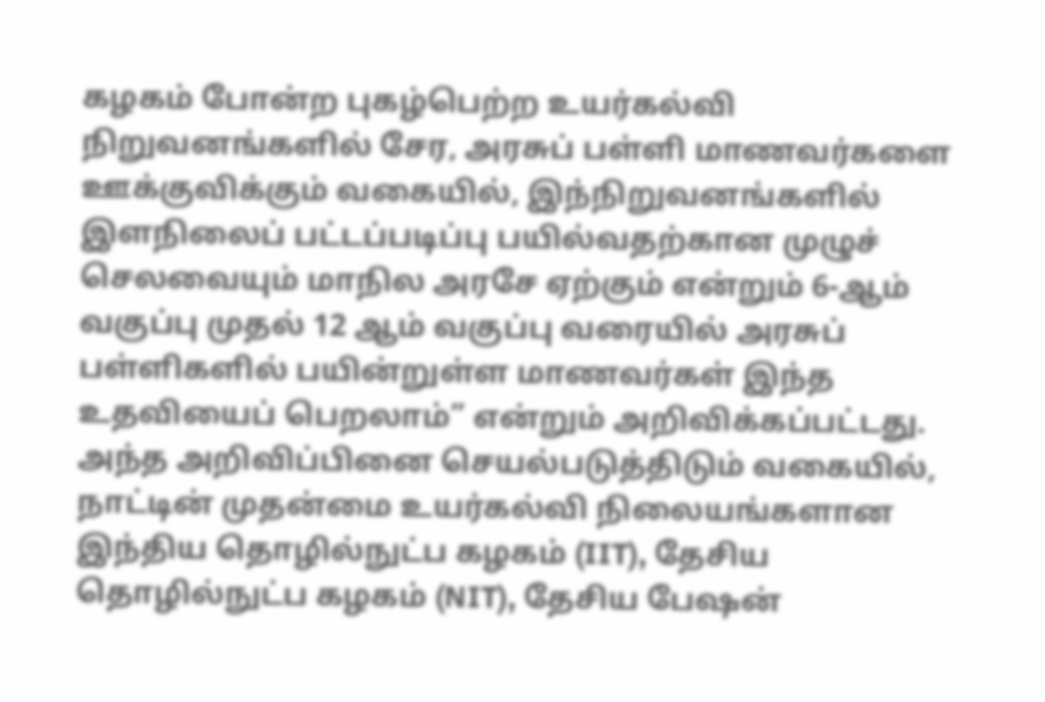கழகம் போன்ற புகழ்பெற்ற உயர்கல்வி நிறுவனங்களில் சேர, அரசுப் பள்ளி மாணவர்களை ஊக்குவிக்கும் வகையில், இந்நிறுவனங்களில் இளநிலைப் பட்டப்படிப்பு பயில்வதற்கான முழுச் செலவையும் மாநில அரசே ஏற்கும் என்றும் 6-ஆம் வகுப்பு முதல் 12 ஆம் வகுப்பு வரையில் அரசுப் பள்ளிகளில் பயின்றுள்ள மாணவர்கள் இந்த உதவியைப் பெறலாம்” என்றும் அறிவிக்கப்பட்டது.
அந்த அறிவிப்பினை செயல்படுத்திடும் வகையில், நாட்டின் முதன்மை உயர்கல்வி நிலையங்களான இந்திய தொழில்நுட்ப கழகம் (IIT), தேசிய தொழில்நுட்ப கழகம் (NIT), தேசிய பேஷன்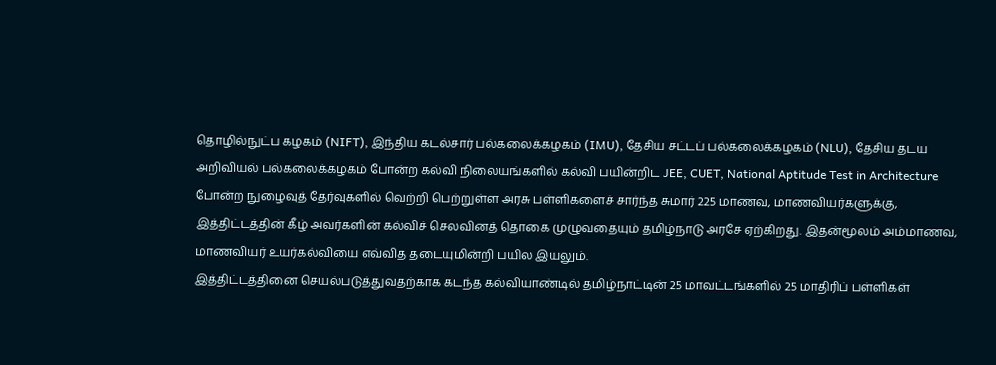தொழில்நுட்ப கழகம் (NIFT), இந்திய கடல்சார் பல்கலைக்கழகம் (IMU), தேசிய சட்டப் பல்கலைக்கழகம் (NLU), தேசிய தடய அறிவியல் பல்கலைக்கழகம் போன்ற கல்வி நிலையங்களில் கல்வி பயின்றிட JEE, CUET, National Aptitude Test in Architecture போன்ற நுழைவுத் தேர்வுகளில் வெற்றி பெற்றுள்ள அரசு பள்ளிகளைச் சார்ந்த சுமார் 225 மாணவ, மாணவியர்களுக்கு, இத்திட்டத்தின் கீழ் அவர்களின் கல்விச் செலவினத் தொகை முழுவதையும் தமிழ்நாடு அரசே ஏற்கிறது. இதன்மூலம் அம்மாணவ, மாணவியர் உயர்கல்வியை எவ்வித தடையுமின்றி பயில இயலும்.
இத்திட்டத்தினை செயல்படுத்துவதற்காக கடந்த கல்வியாண்டில் தமிழ்நாட்டின் 25 மாவட்டங்களில் 25 மாதிரிப் பள்ளிகள்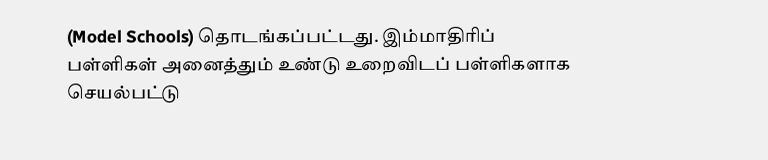(Model Schools) தொடங்கப்பட்டது. இம்மாதிரிப் பள்ளிகள் அனைத்தும் உண்டு உறைவிடப் பள்ளிகளாக செயல்பட்டு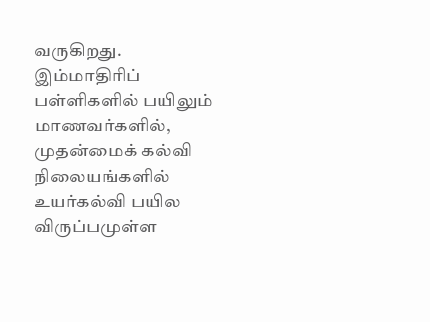வருகிறது. இம்மாதிரிப் பள்ளிகளில் பயிலும் மாணவர்களில், முதன்மைக் கல்வி நிலையங்களில் உயர்கல்வி பயில விருப்பமுள்ள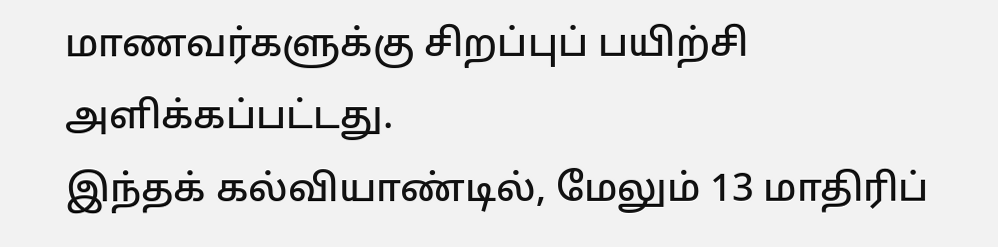மாணவர்களுக்கு சிறப்புப் பயிற்சி அளிக்கப்பட்டது.
இந்தக் கல்வியாண்டில், மேலும் 13 மாதிரிப்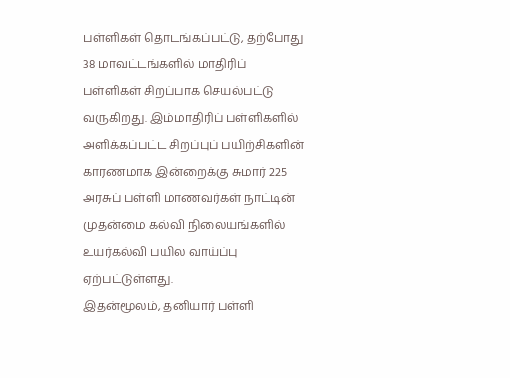பள்ளிகள் தொடங்கப்பட்டு, தற்போது 38 மாவட்டங்களில் மாதிரிப் பள்ளிகள் சிறப்பாக செயல்பட்டு வருகிறது. இம்மாதிரிப் பள்ளிகளில் அளிக்கப்பட்ட சிறப்புப் பயிற்சிகளின் காரணமாக இன்றைக்கு சுமார் 225 அரசுப் பள்ளி மாணவர்கள் நாட்டின் முதன்மை கல்வி நிலையங்களில் உயர்கல்வி பயில வாய்ப்பு ஏற்பட்டுள்ளது.
இதன்மூலம், தனியார் பள்ளி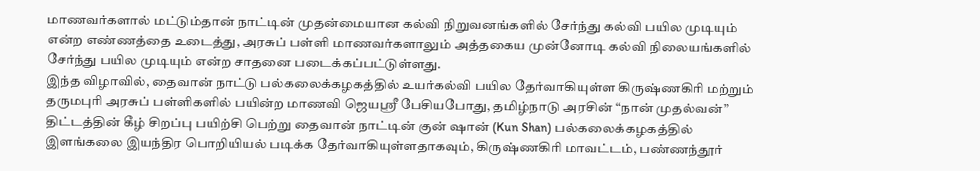மாணவர்களால் மட்டும்தான் நாட்டின் முதன்மையான கல்வி நிறுவனங்களில் சேர்ந்து கல்வி பயில முடியும் என்ற எண்ணத்தை உடைத்து, அரசுப் பள்ளி மாணவர்களாலும் அத்தகைய முன்னோடி கல்வி நிலையங்களில் சேர்ந்து பயில முடியும் என்ற சாதனை படைக்கப்பட்டுள்ளது.
இந்த விழாவில், தைவான் நாட்டு பல்கலைக்கழகத்தில் உயர்கல்வி பயில தேர்வாகியுள்ள கிருஷ்ணகிரி மற்றும் தருமபுரி அரசுப் பள்ளிகளில் பயின்ற மாணவி ஜெயஸ்ரீ பேசியபோது, தமிழ்நாடு அரசின் “நான் முதல்வன்” திட்டத்தின் கீழ் சிறப்பு பயிற்சி பெற்று தைவான் நாட்டின் குன் ஷான் (Kun Shan) பல்கலைக்கழகத்தில் இளங்கலை இயந்திர பொறியியல் படிக்க தேர்வாகியுள்ளதாகவும், கிருஷ்ணகிரி மாவட்டம், பண்ணந்தூர்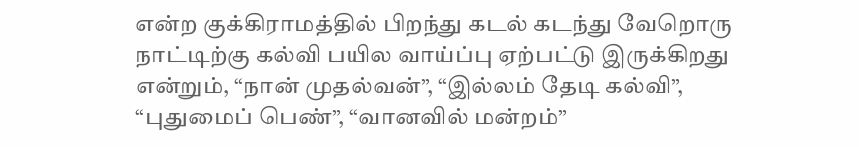என்ற குக்கிராமத்தில் பிறந்து கடல் கடந்து வேறொரு நாட்டிற்கு கல்வி பயில வாய்ப்பு ஏற்பட்டு இருக்கிறது என்றும், “நான் முதல்வன்”, “இல்லம் தேடி கல்வி”, “புதுமைப் பெண்”, “வானவில் மன்றம்”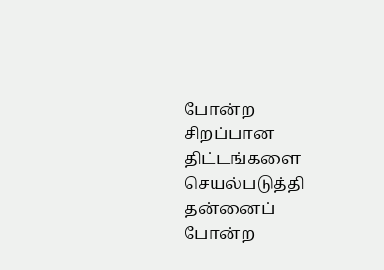போன்ற சிறப்பான திட்டங்களை செயல்படுத்தி தன்னைப் போன்ற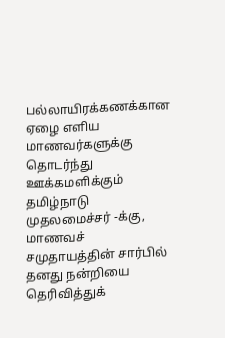பல்லாயிரக்கணக்கான ஏழை எளிய மாணவர்களுக்கு தொடர்ந்து ஊக்கமளிக்கும் தமிழ்நாடு முதலமைச்சர் -க்கு, மாணவச் சமுதாயத்தின் சார்பில் தனது நன்றியை தெரிவித்துக்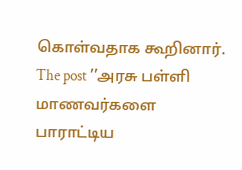கொள்வதாக கூறினார்.
The post ’’அரசு பள்ளி மாணவர்களை பாராட்டிய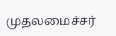முதலமைச்சர்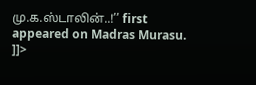மு.க.ஸ்டாலின்..!’’ first appeared on Madras Murasu.
]]>